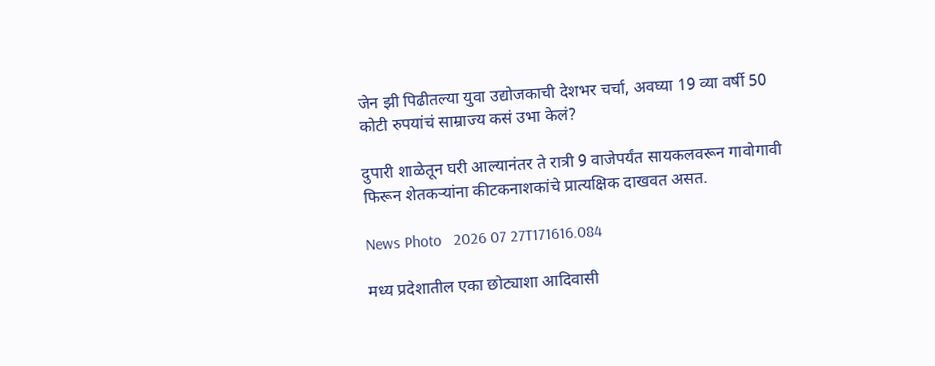जेन झी पिढीतल्या युवा उद्योजकाची देशभर चर्चा, अवघ्या 19 व्या वर्षी 50 कोटी रुपयांचं साम्राज्य कसं उभा केलं?

दुपारी शाळेतून घरी आल्यानंतर ते रात्री 9 वाजेपर्यंत सायकलवरून गावोगावी फिरून शेतकऱ्यांना कीटकनाशकांचे प्रात्यक्षिक दाखवत असत.

News Photo   2026 07 27T171616.084

मध्य प्रदेशातील एका छोट्याशा आदिवासी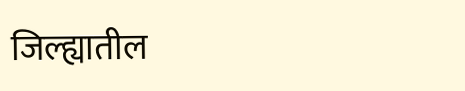जिल्ह्यातील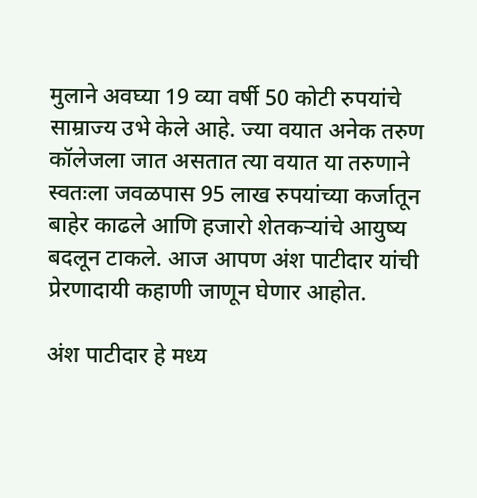मुलाने अवघ्या 19 व्या वर्षी 50 कोटी रुपयांचे साम्राज्य उभे केले आहे. ज्या वयात अनेक तरुण कॉलेजला जात असतात त्या वयात या तरुणाने स्वतःला जवळपास 95 लाख रुपयांच्या कर्जातून बाहेर काढले आणि हजारो शेतकऱ्यांचे आयुष्य बदलून टाकले. आज आपण अंश पाटीदार यांची प्रेरणादायी कहाणी जाणून घेणार आहोत.

अंश पाटीदार हे मध्य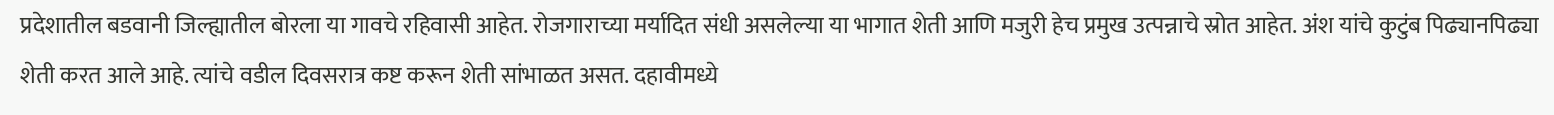प्रदेशातील बडवानी जिल्ह्यातील बोरला या गावचे रहिवासी आहेत. रोजगाराच्या मर्यादित संधी असलेल्या या भागात शेती आणि मजुरी हेच प्रमुख उत्पन्नाचे स्रोत आहेत. अंश यांचे कुटुंब पिढ्यानपिढ्या शेती करत आले आहे. त्यांचे वडील दिवसरात्र कष्ट करून शेती सांभाळत असत. दहावीमध्ये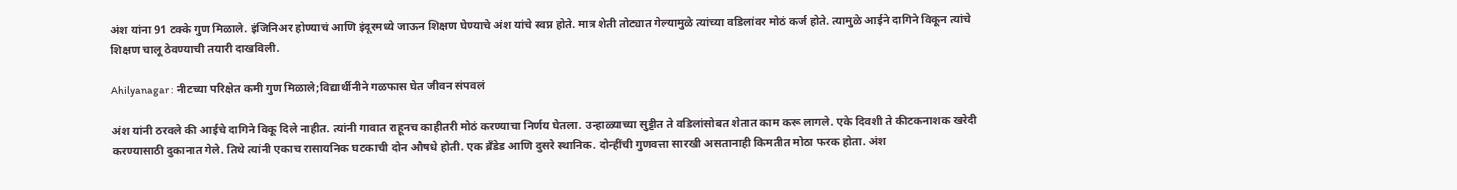अंश यांना 91 टक्के गुण मिळाले. इंजिनिअर होण्याचं आणि इंदूरमध्ये जाऊन शिक्षण घेण्याचे अंश यांचे स्वप्न होते. मात्र शेती तोट्यात गेल्यामुळे त्यांच्या वडिलांवर मोठं कर्ज होते. त्यामुळे आईने दागिने विकून त्यांचे शिक्षण चालू ठेवण्याची तयारी दाखविली.

Ahilyanagar : नीटच्या परिक्षेत कमी गुण मिळाले;विद्यार्थीनीने गळफास घेत जीवन संपवलं

अंश यांनी ठरवले की आईचे दागिने विकू दिले नाहीत. त्यांनी गावात राहूनच काहीतरी मोठं करण्याचा निर्णय घेतला. उन्हाळ्याच्या सुट्टीत ते वडिलांसोबत शेतात काम करू लागले. एके दिवशी ते कीटकनाशक खरेदी करण्यासाठी दुकानात गेले. तिथे त्यांनी एकाच रासायनिक घटकाची दोन औषधे होती. एक ब्रँडेड आणि दुसरे स्थानिक. दोन्हींची गुणवत्ता सारखी असतानाही किमतीत मोठा फरक होता. अंश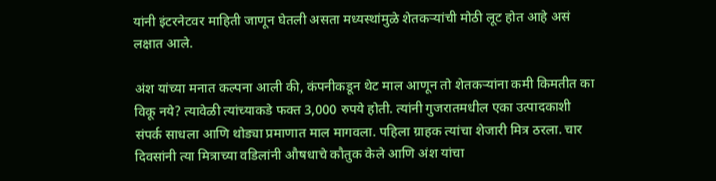यांनी इंटरनेटवर माहिती जाणून घेतली असता मध्यस्थांमुळे शेतकऱ्यांची मोठी लूट होत आहे असं लक्षात आले.

अंश यांच्या मनात कल्पना आली की, कंपनीकडून थेट माल आणून तो शेतकऱ्यांना कमी किमतीत का विकू नये? त्यावेळी त्यांच्याकडे फक्त 3,000 रुपये होती. त्यांनी गुजरातमधील एका उत्पादकाशी संपर्क साधला आणि थोड्या प्रमाणात माल मागवला. पहिला ग्राहक त्यांचा शेजारी मित्र ठरला. चार दिवसांनी त्या मित्राच्या वडिलांनी औषधाचे कौतुक केले आणि अंश यांचा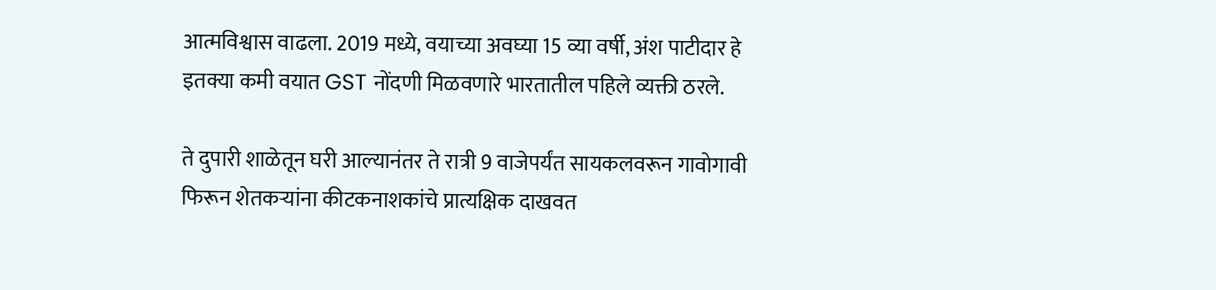आत्मविश्वास वाढला. 2019 मध्ये, वयाच्या अवघ्या 15 व्या वर्षी, अंश पाटीदार हे इतक्या कमी वयात GST नोंदणी मिळवणारे भारतातील पहिले व्यक्ती ठरले.

ते दुपारी शाळेतून घरी आल्यानंतर ते रात्री 9 वाजेपर्यंत सायकलवरून गावोगावी फिरून शेतकऱ्यांना कीटकनाशकांचे प्रात्यक्षिक दाखवत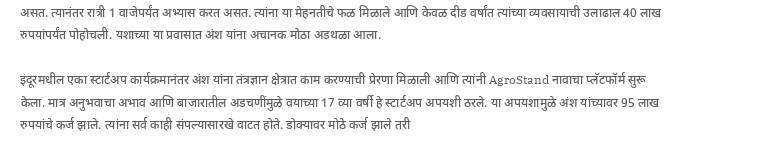असत. त्यानंतर रात्री 1 वाजेपर्यंत अभ्यास करत असत. त्यांना या मेहनतीचे फळ मिळाले आणि केवळ दीड वर्षांत त्यांच्या व्यवसायाची उलाढाल 40 लाख रुपयांपर्यंत पोहोचली. यशाच्या या प्रवासात अंश यांना अचानक मोठा अडथळा आला.

इंदूरमधील एका स्टार्टअप कार्यक्रमानंतर अंश यांना तंत्रज्ञान क्षेत्रात काम करण्याची प्रेरणा मिळाली आणि त्यांनी AgroStand नावाचा प्लॅटफॉर्म सुरू केला. मात्र अनुभवाचा अभाव आणि बाजारातील अडचणींमुळे वयाच्या 17 व्या वर्षी हे स्टार्टअप अपयशी ठरले. या अपयशामुळे अंश यांच्यावर 95 लाख रुपयांचे कर्ज झाले. त्यांना सर्व काही संपल्यासारखे वाटत होते. डोक्यावर मोठे कर्ज झाले तरी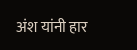अंश यांनी हार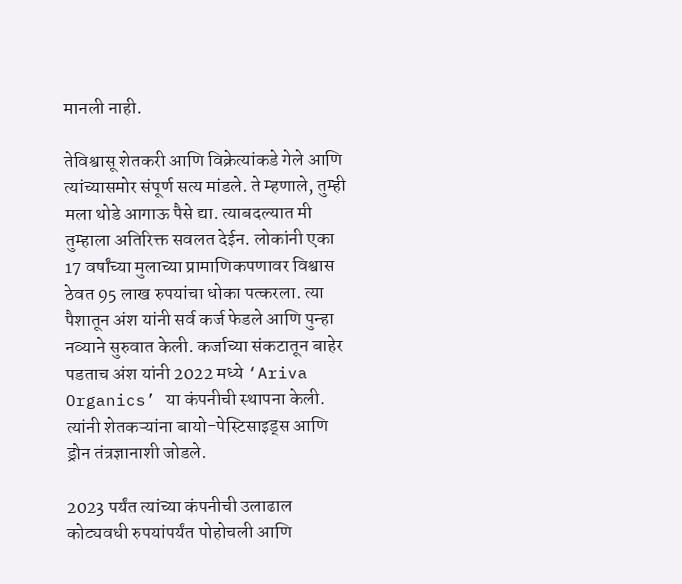मानली नाही.

तेविश्वासू शेतकरी आणि विक्रेत्यांकडे गेले आणि त्यांच्यासमोर संपूर्ण सत्य मांडले. ते म्हणाले, तुम्ही मला थोडे आगाऊ पैसे द्या. त्याबदल्यात मी तुम्हाला अतिरिक्त सवलत देईन. लोकांनी एका 17 वर्षांच्या मुलाच्या प्रामाणिकपणावर विश्वास ठेवत 95 लाख रुपयांचा धोका पत्करला. त्या पैशातून अंश यांनी सर्व कर्ज फेडले आणि पुन्हा नव्याने सुरुवात केली. कर्जाच्या संकटातून बाहेर पडताच अंश यांनी 2022 मध्ये ‘Ariva Organics’ या कंपनीची स्थापना केली. त्यांनी शेतकऱ्यांना बायो-पेस्टिसाइड्स आणि ड्रोन तंत्रज्ञानाशी जोडले.

2023 पर्यंत त्यांच्या कंपनीची उलाढाल कोट्यवधी रुपयांपर्यंत पोहोचली आणि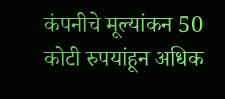कंपनीचे मूल्यांकन 50 कोटी रुपयांहून अधिक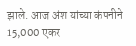झाले. आज अंश यांच्या कंपनीने 15,000 एकर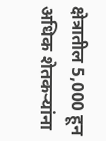क्षेत्रातील 5,000 हून अधिक शेतकऱ्यांना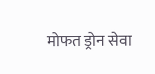मोफत ड्रोन सेवा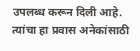उपलब्ध करून दिली आहे. त्यांचा हा प्रवास अनेकांसाठी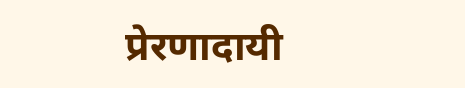प्रेरणादायी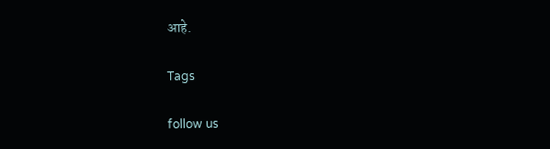आहे.

Tags

follow us